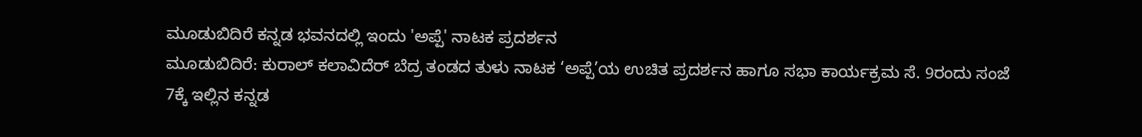ಮೂಡುಬಿದಿರೆ ಕನ್ನಡ ಭವನದಲ್ಲಿ ಇಂದು 'ಅಪ್ಪೆ' ನಾಟಕ ಪ್ರದರ್ಶನ
ಮೂಡುಬಿದಿರೆ: ಕುರಾಲ್ ಕಲಾವಿದೆರ್ ಬೆದ್ರ ತಂಡದ ತುಳು ನಾಟಕ ‘ಅಪ್ಪೆ’ಯ ಉಚಿತ ಪ್ರದರ್ಶನ ಹಾಗೂ ಸಭಾ ಕಾರ್ಯಕ್ರಮ ಸೆ. 9ರಂದು ಸಂಜೆ 7ಕ್ಕೆ ಇಲ್ಲಿನ ಕನ್ನಡ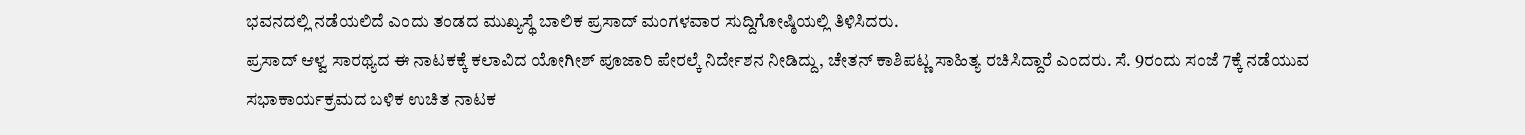ಭವನದಲ್ಲಿ ನಡೆಯಲಿದೆ ಎಂದು ತಂಡದ ಮುಖ್ಯಸ್ಥೆ ಬಾಲಿಕ ಪ್ರಸಾದ್ ಮಂಗಳವಾರ ಸುದ್ದಿಗೋಷ್ಠಿಯಲ್ಲಿ ತಿಳಿಸಿದರು.
ಪ್ರಸಾದ್ ಆಳ್ವ ಸಾರಥ್ಯದ ಈ ನಾಟಕಕ್ಕೆ ಕಲಾವಿದ ಯೋಗೀಶ್ ಪೂಜಾರಿ ಪೇರಲ್ಕೆ ನಿರ್ದೇಶನ ನೀಡಿದ್ದು, ಚೇತನ್ ಕಾಶಿಪಟ್ಣ ಸಾಹಿತ್ಯ ರಚಿಸಿದ್ದಾರೆ ಎಂದರು. ಸೆ. 9ರಂದು ಸಂಜೆ 7ಕ್ಕೆ ನಡೆಯುವ ಸಭಾಕಾರ್ಯಕ್ರಮದ ಬಳಿಕ ಉಚಿತ ನಾಟಕ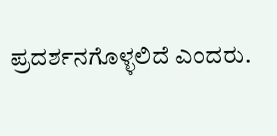ಪ್ರದರ್ಶನಗೊಳ್ಳಲಿದೆ ಎಂದರು.